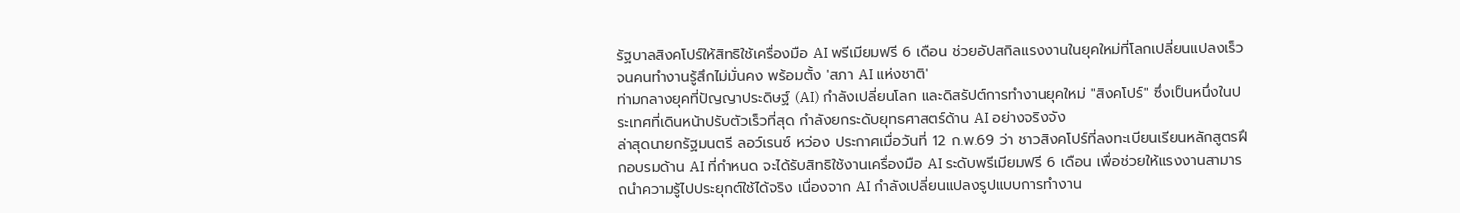รัฐบาลสิงคโปร์ให้สิทธิใช้เครื่องมือ AI พรีเมียมฟรี 6 เดือน ช่วยอัปสกิลแรงงานในยุคใหม่ที่โลกเปลี่ยนแปลงเร็ว จนคนทำงานรู้สึกไม่มั่นคง พร้อมตั้ง 'สภา AI แห่งชาติ'
ท่ามกลางยุคที่ปัญญาประดิษฐ์ (AI) กำลังเปลี่ยนโลก และดิสรัปต์การทำงานยุคใหม่ "สิงคโปร์" ซึ่งเป็นหนึ่งในประเทศที่เดินหน้าปรับตัวเร็วที่สุด กำลังยกระดับยุทธศาสตร์ด้าน AI อย่างจริงจัง
ล่าสุดนายกรัฐมนตรี ลอว์เรนซ์ หว่อง ประกาศเมื่อวันที่ 12 ก.พ.69 ว่า ชาวสิงคโปร์ที่ลงทะเบียนเรียนหลักสูตรฝึกอบรมด้าน AI ที่กำหนด จะได้รับสิทธิใช้งานเครื่องมือ AI ระดับพรีเมียมฟรี 6 เดือน เพื่อช่วยให้แรงงานสามารถนำความรู้ไปประยุกต์ใช้ได้จริง เนื่องจาก AI กำลังเปลี่ยนแปลงรูปแบบการทำงาน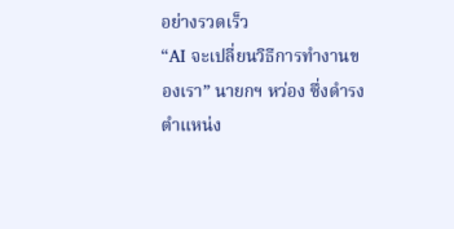อย่างรวดเร็ว
“AI จะเปลี่ยนวิธีการทำงานของเรา” นายกฯ หว่อง ซึ่งดำรงตำแหน่ง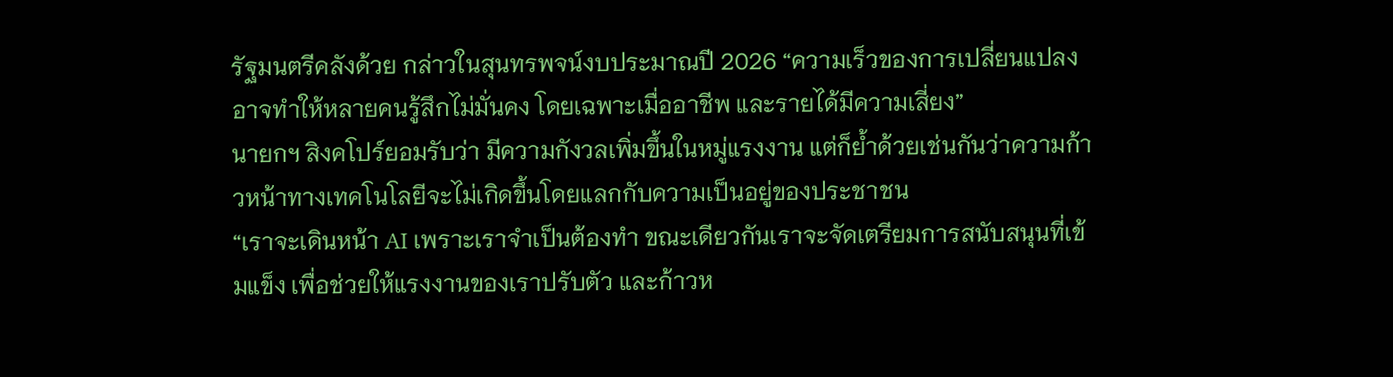รัฐมนตรีคลังด้วย กล่าวในสุนทรพจน์งบประมาณปี 2026 “ความเร็วของการเปลี่ยนแปลงอาจทำให้หลายคนรู้สึกไม่มั่นคง โดยเฉพาะเมื่ออาชีพ และรายได้มีความเสี่ยง”
นายกฯ สิงคโปร์ยอมรับว่า มีความกังวลเพิ่มขึ้นในหมู่แรงงาน แต่ก็ย้ำด้วยเช่นกันว่าความก้าวหน้าทางเทคโนโลยีจะไม่เกิดขึ้นโดยแลกกับความเป็นอยู่ของประชาชน
“เราจะเดินหน้า AI เพราะเราจำเป็นต้องทำ ขณะเดียวกันเราจะจัดเตรียมการสนับสนุนที่เข้มแข็ง เพื่อช่วยให้แรงงานของเราปรับตัว และก้าวห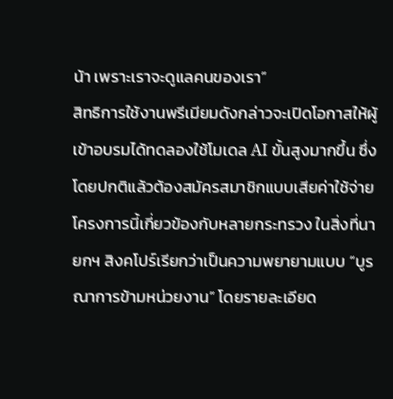น้า เพราะเราจะดูแลคนของเรา”
สิทธิการใช้งานพรีเมียมดังกล่าวจะเปิดโอกาสให้ผู้เข้าอบรมได้ทดลองใช้โมเดล AI ขั้นสูงมากขึ้น ซึ่งโดยปกติแล้วต้องสมัครสมาชิกแบบเสียค่าใช้จ่าย
โครงการนี้เกี่ยวข้องกับหลายกระทรวง ในสิ่งที่นายกฯ สิงคโปร์เรียกว่าเป็นความพยายามแบบ “บูรณาการข้ามหน่วยงาน” โดยรายละเอียด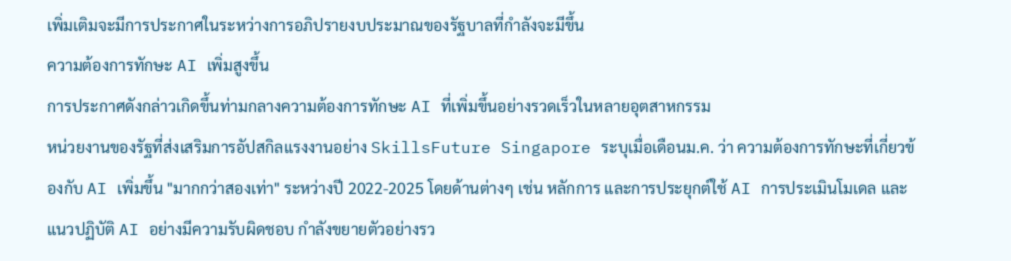เพิ่มเติมจะมีการประกาศในระหว่างการอภิปรายงบประมาณของรัฐบาลที่กำลังจะมีขึ้น
ความต้องการทักษะ AI เพิ่มสูงขึ้น
การประกาศดังกล่าวเกิดขึ้นท่ามกลางความต้องการทักษะ AI ที่เพิ่มขึ้นอย่างรวดเร็วในหลายอุตสาหกรรม
หน่วยงานของรัฐที่ส่งเสริมการอัปสกิลแรงงานอย่าง SkillsFuture Singapore ระบุเมื่อเดือนม.ค. ว่า ความต้องการทักษะที่เกี่ยวข้องกับ AI เพิ่มขึ้น "มากกว่าสองเท่า" ระหว่างปี 2022-2025 โดยด้านต่างๆ เช่น หลักการ และการประยุกต์ใช้ AI การประเมินโมเดล และแนวปฏิบัติ AI อย่างมีความรับผิดชอบ กำลังขยายตัวอย่างรว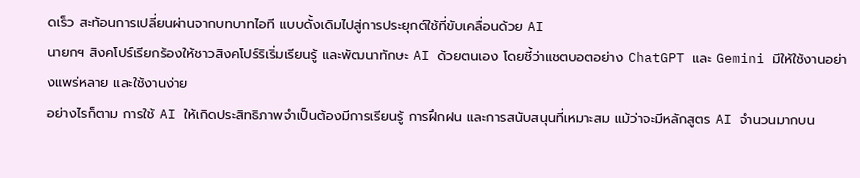ดเร็ว สะท้อนการเปลี่ยนผ่านจากบทบาทไอที แบบดั้งเดิมไปสู่การประยุกต์ใช้ที่ขับเคลื่อนด้วย AI
นายกฯ สิงคโปร์เรียกร้องให้ชาวสิงคโปร์ริเริ่มเรียนรู้ และพัฒนาทักษะ AI ด้วยตนเอง โดยชี้ว่าแชตบอตอย่าง ChatGPT และ Gemini มีให้ใช้งานอย่างแพร่หลาย และใช้งานง่าย
อย่างไรก็ตาม การใช้ AI ให้เกิดประสิทธิภาพจำเป็นต้องมีการเรียนรู้ การฝึกฝน และการสนับสนุนที่เหมาะสม แม้ว่าจะมีหลักสูตร AI จำนวนมากบน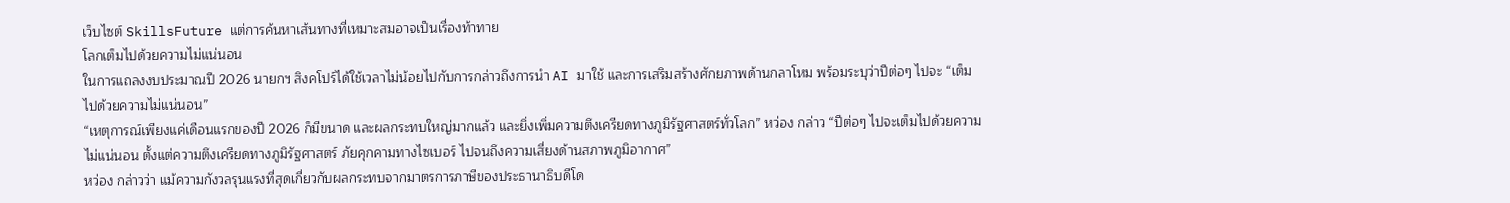เว็บไซต์ SkillsFuture แต่การค้นหาเส้นทางที่เหมาะสมอาจเป็นเรื่องท้าทาย
โลกเต็มไปด้วยความไม่แน่นอน
ในการแถลงงบประมาณปี 2026 นายกฯ สิงคโปร์ได้ใช้เวลาไม่น้อยไปกับการกล่าวถึงการนำ AI มาใช้ และการเสริมสร้างศักยภาพด้านกลาโหม พร้อมระบุว่าปีต่อๆ ไปจะ “เต็มไปด้วยความไม่แน่นอน”
“เหตุการณ์เพียงแค่เดือนแรกของปี 2026 ก็มีขนาด และผลกระทบใหญ่มากแล้ว และยิ่งเพิ่มความตึงเครียดทางภูมิรัฐศาสตร์ทั่วโลก” หว่อง กล่าว “ปีต่อๆ ไปจะเต็มไปด้วยความไม่แน่นอน ตั้งแต่ความตึงเครียดทางภูมิรัฐศาสตร์ ภัยคุกคามทางไซเบอร์ ไปจนถึงความเสี่ยงด้านสภาพภูมิอากาศ”
หว่อง กล่าวว่า แม้ความกังวลรุนแรงที่สุดเกี่ยวกับผลกระทบจากมาตรการภาษีของประธานาธิบดีโด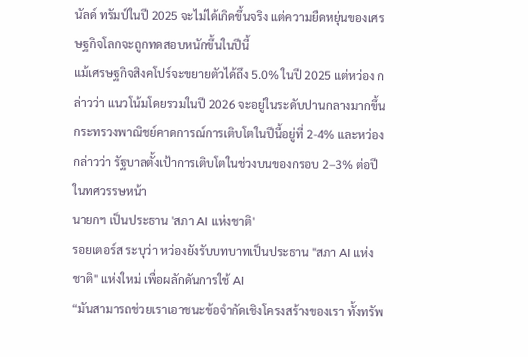นัลด์ ทรัมป์ในปี 2025 จะไม่ได้เกิดขึ้นจริง แต่ความยืดหยุ่นของเศรษฐกิจโลกจะถูกทดสอบหนักขึ้นในปีนี้
แม้เศรษฐกิจสิงคโปร์จะขยายตัวได้ถึง 5.0% ในปี 2025 แต่หว่อง กล่าวว่า แนวโน้มโดยรวมในปี 2026 จะอยู่ในระดับปานกลางมากขึ้น กระทรวงพาณิชย์คาดการณ์การเติบโตในปีนี้อยู่ที่ 2-4% และหว่อง กล่าวว่า รัฐบาลตั้งเป้าการเติบโตในช่วงบนของกรอบ 2–3% ต่อปีในทศวรรษหน้า
นายกฯ เป็นประธาน 'สภา AI แห่งชาติ'
รอยเตอร์ส ระบุว่า หว่องยังรับบทบาทเป็นประธาน "สภา AI แห่งชาติ" แห่งใหม่ เพื่อผลักดันการใช้ AI
“มันสามารถช่วยเราเอาชนะข้อจำกัดเชิงโครงสร้างของเรา ทั้งทรัพ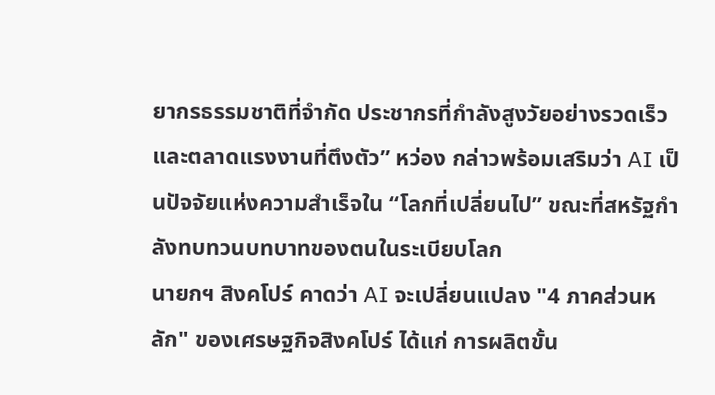ยากรธรรมชาติที่จำกัด ประชากรที่กำลังสูงวัยอย่างรวดเร็ว และตลาดแรงงานที่ตึงตัว” หว่อง กล่าวพร้อมเสริมว่า AI เป็นปัจจัยแห่งความสำเร็จใน “โลกที่เปลี่ยนไป” ขณะที่สหรัฐกำลังทบทวนบทบาทของตนในระเบียบโลก
นายกฯ สิงคโปร์ คาดว่า AI จะเปลี่ยนแปลง "4 ภาคส่วนหลัก" ของเศรษฐกิจสิงคโปร์ ได้แก่ การผลิตขั้น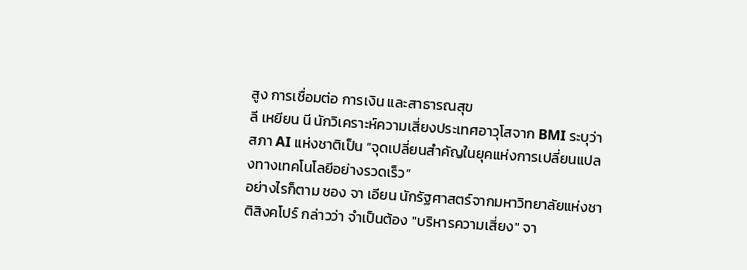สูง การเชื่อมต่อ การเงิน และสาธารณสุข
ลี เหยียน นี นักวิเคราะห์ความเสี่ยงประเทศอาวุโสจาก BMI ระบุว่าสภา AI แห่งชาติเป็น “จุดเปลี่ยนสำคัญในยุคแห่งการเปลี่ยนแปลงทางเทคโนโลยีอย่างรวดเร็ว”
อย่างไรก็ตาม ชอง จา เอียน นักรัฐศาสตร์จากมหาวิทยาลัยแห่งชาติสิงคโปร์ กล่าวว่า จำเป็นต้อง "บริหารความเสี่ยง" จา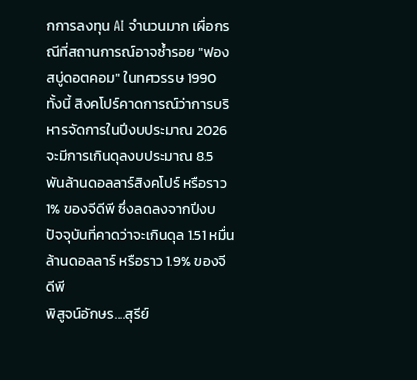กการลงทุน AI จำนวนมาก เผื่อกรณีที่สถานการณ์อาจซ้ำรอย "ฟองสบู่ดอตคอม" ในทศวรรษ 1990
ทั้งนี้ สิงคโปร์คาดการณ์ว่าการบริหารจัดการในปีงบประมาณ 2026 จะมีการเกินดุลงบประมาณ 8.5 พันล้านดอลลาร์สิงคโปร์ หรือราว 1% ของจีดีพี ซึ่งลดลงจากปีงบ ปัจจุบันที่คาดว่าจะเกินดุล 1.51 หมื่นล้านดอลลาร์ หรือราว 1.9% ของจีดีพี
พิสูจน์อักษร....สุรีย์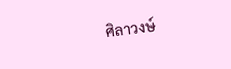ศิลาวงษ์